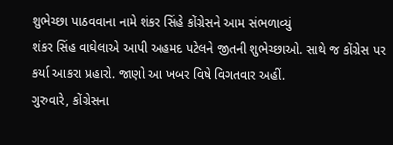શુભેચ્છા પાઠવવાના નામે શંકર સિંહે કોંગ્રેસને આમ સંભળાવ્યું
શંકર સિંહ વાઘેલાએ આપી અહમદ પટેલને જીતની શુભેચ્છાઓ. સાથે જ કોંગ્રેસ પર કર્યા આકરા પ્રહારો. જાણો આ ખબર વિષે વિગતવાર અહીં.
ગુરુવારે, કોંગ્રેસના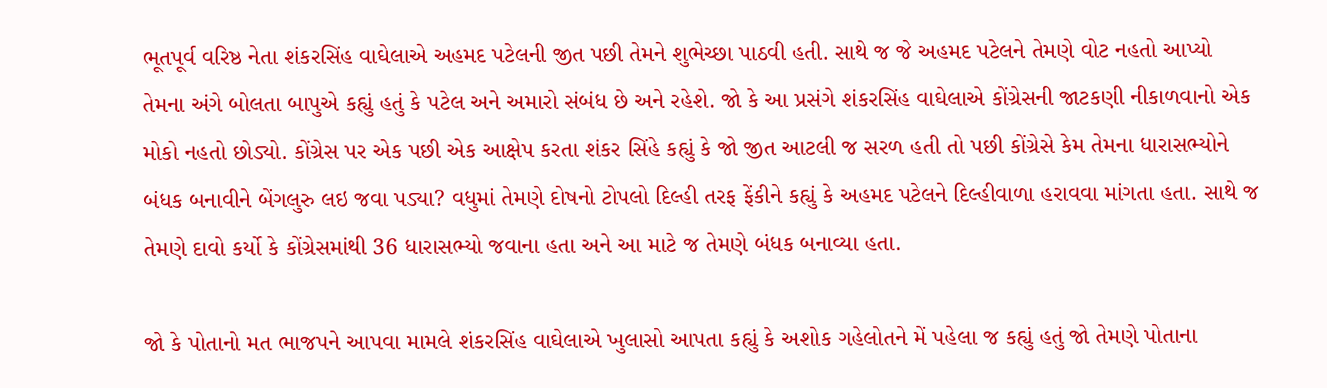ભૂતપૂર્વ વરિષ્ઠ નેતા શંકરસિંહ વાઘેલાએ અહમદ પટેલની જીત પછી તેમને શુભેચ્છા પાઠવી હતી. સાથે જ જે અહમદ પટેલને તેમણે વોટ નહતો આપ્યો તેમના અંગે બોલતા બાપુએ કહ્યું હતું કે પટેલ અને અમારો સંબંધ છે અને રહેશે. જો કે આ પ્રસંગે શંકરસિંહ વાઘેલાએ કોંગ્રેસની જાટકણી નીકાળવાનો એક મોકો નહતો છોડ્યો. કોંગ્રેસ પર એક પછી એક આક્ષેપ કરતા શંકર સિંહે કહ્યું કે જો જીત આટલી જ સરળ હતી તો પછી કોંગ્રેસે કેમ તેમના ધારાસભ્યોને બંધક બનાવીને બેંગલુરુ લઇ જવા પડ્યા? વધુમાં તેમણે દોષનો ટોપલો દિલ્હી તરફ ફેંકીને કહ્યું કે અહમદ પટેલને દિલ્હીવાળા હરાવવા માંગતા હતા. સાથે જ તેમણે દાવો કર્યો કે કોંગ્રેસમાંથી 36 ધારાસભ્યો જવાના હતા અને આ માટે જ તેમણે બંધક બનાવ્યા હતા.

જો કે પોતાનો મત ભાજપને આપવા મામલે શંકરસિંહ વાઘેલાએ ખુલાસો આપતા કહ્યું કે અશોક ગહેલોતને મેં પહેલા જ કહ્યું હતું જો તેમણે પોતાના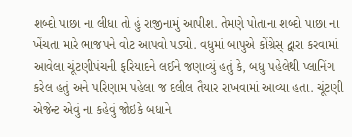શબ્દો પાછા ના લીધા તો હું રાજીનામું આપીશ. તેમણે પોતાના શબ્દો પાછા ના ખેંચતા મારે ભાજપને વોટ આપવો પડ્યો. વધુમાં બાપુએ કોંગ્રેસ્ દ્વારા કરવામાં આવેલા ચૂંટણીપંચની ફરિયાદને લઈને જણાવ્યું હતું કે, બધુ પહેલેથી પ્લાનિંગ કરેલ હતું અને પરિણામ પહેલા જ દલીલ તૈયાર રાખવામાં આવ્યા હતા. ચૂંટણી એજેન્ટ એવું ના કહેવું જોઇકે બધાને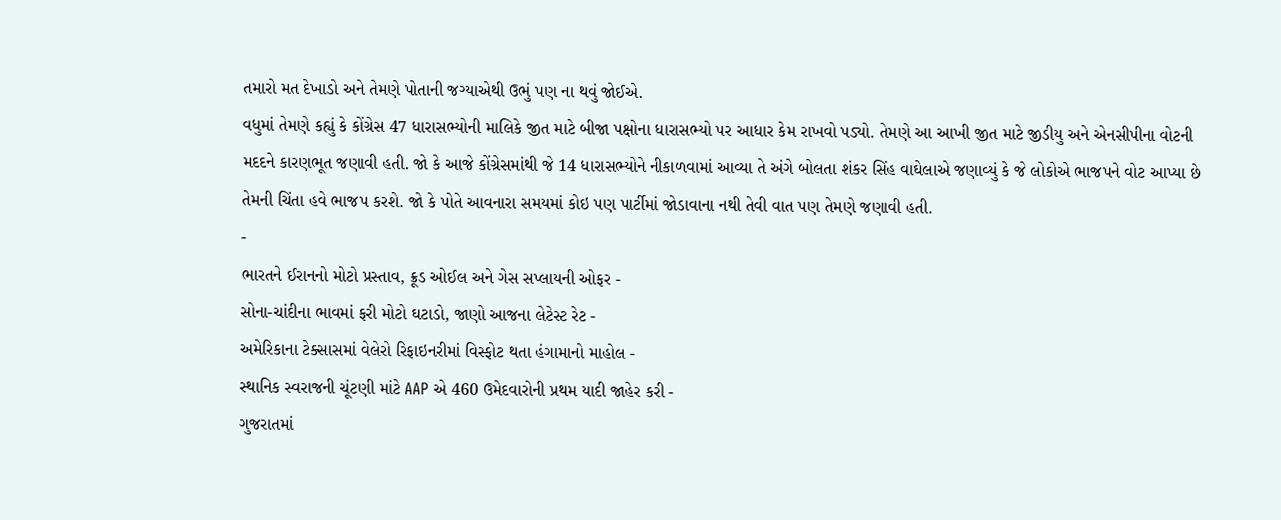તમારો મત દેખાડો અને તેમણે પોતાની જગ્યાએથી ઉભું પણ ના થવું જોઈએ.
વધુમાં તેમણે કહ્યું કે કોંગ્રેસ 47 ધારાસભ્યોની માલિકે જીત માટે બીજા પક્ષોના ધારાસભ્યો પર આધાર કેમ રાખવો પડ્યો. તેમણે આ આખી જીત માટે જીડીયુ અને એનસીપીના વોટની મદદને કારણભૂત જણાવી હતી. જો કે આજે કોંગ્રેસમાંથી જે 14 ધારાસભ્યોને નીકાળવામાં આવ્યા તે અંગે બોલતા શંકર સિંહ વાઘેલાએ જણાવ્યું કે જે લોકોએ ભાજપને વોટ આપ્યા છે તેમની ચિંતા હવે ભાજપ કરશે. જો કે પોતે આવનારા સમયમાં કોઇ પણ પાર્ટીમાં જોડાવાના નથી તેવી વાત પણ તેમણે જણાવી હતી.
-
ભારતને ઈરાનનો મોટો પ્રસ્તાવ, ક્રૂડ ઓઈલ અને ગેસ સપ્લાયની ઓફર -
સોના-ચાંદીના ભાવમાં ફરી મોટો ઘટાડો, જાણો આજના લેટેસ્ટ રેટ -
અમેરિકાના ટેક્સાસમાં વેલેરો રિફાઇનરીમાં વિસ્ફોટ થતા હંગામાનો માહોલ -
સ્થાનિક સ્વરાજની ચૂંટણી માંટે AAP એ 460 ઉમેદવારોની પ્રથમ યાદી જાહેર કરી -
ગુજરાતમાં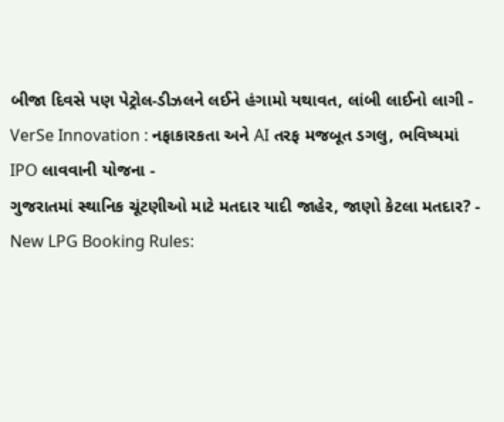બીજા દિવસે પણ પેટ્રોલ-ડીઝલને લઈને હંગામો યથાવત, લાંબી લાઈનો લાગી -
VerSe Innovation : નફાકારકતા અને AI તરફ મજબૂત ડગલુ, ભવિષ્યમાં IPO લાવવાની યોજના -
ગુજરાતમાં સ્થાનિક ચૂંટણીઓ માટે મતદાર યાદી જાહેર, જાણો કેટલા મતદાર? -
New LPG Booking Rules: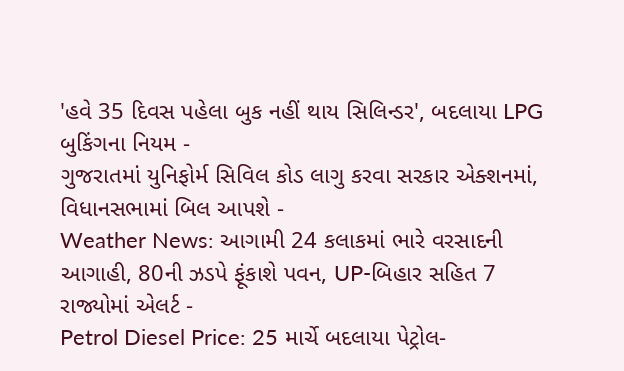'હવે 35 દિવસ પહેલા બુક નહીં થાય સિલિન્ડર', બદલાયા LPG બુકિંગના નિયમ -
ગુજરાતમાં યુનિફોર્મ સિવિલ કોડ લાગુ કરવા સરકાર એક્શનમાં, વિધાનસભામાં બિલ આપશે -
Weather News: આગામી 24 કલાકમાં ભારે વરસાદની આગાહી, 80ની ઝડપે ફૂંકાશે પવન, UP-બિહાર સહિત 7 રાજ્યોમાં એલર્ટ -
Petrol Diesel Price: 25 માર્ચે બદલાયા પેટ્રોલ-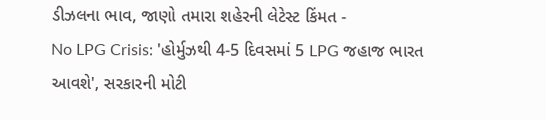ડીઝલના ભાવ, જાણો તમારા શહેરની લેટેસ્ટ કિંમત -
No LPG Crisis: 'હોર્મુઝથી 4-5 દિવસમાં 5 LPG જહાજ ભારત આવશે', સરકારની મોટી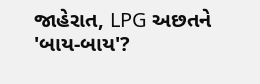જાહેરાત, LPG અછતને 'બાય-બાય'?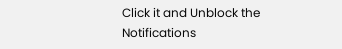Click it and Unblock the Notifications